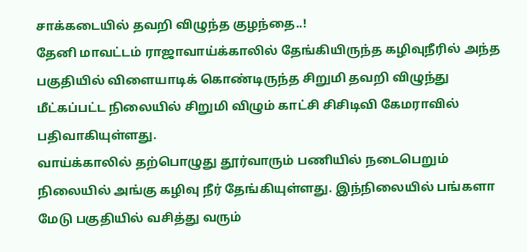சாக்கடையில் தவறி விழுந்த குழந்தை..!
தேனி மாவட்டம் ராஜாவாய்க்காலில் தேங்கியிருந்த கழிவுநீரில் அந்த பகுதியில் விளையாடிக் கொண்டிருந்த சிறுமி தவறி விழுந்து மீட்கப்பட்ட நிலையில் சிறுமி விழும் காட்சி சிசிடிவி கேமராவில் பதிவாகியுள்ளது.
வாய்க்காலில் தற்பொழுது தூர்வாரும் பணியில் நடைபெறும் நிலையில் அங்கு கழிவு நீர் தேங்கியுள்ளது. இந்நிலையில் பங்களா மேடு பகுதியில் வசித்து வரும்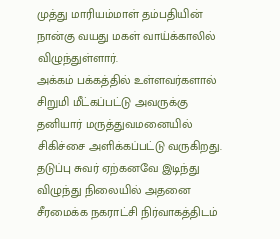முத்து மாரியம்மாள் தம்பதியின் நான்கு வயது மகள் வாய்க்காலில் விழுந்துள்ளார்.
அக்கம் பக்கத்தில் உள்ளவர்களால் சிறுமி மீட்கப்பட்டு அவருக்கு தனியார் மருத்துவமனையில் சிகிச்சை அளிக்கப்பட்டு வருகிறது. தடுப்பு சுவர் ஏற்கனவே இடிந்து விழுந்து நிலையில் அதனை சீரமைக்க நகராட்சி நிர்வாகத்திடம்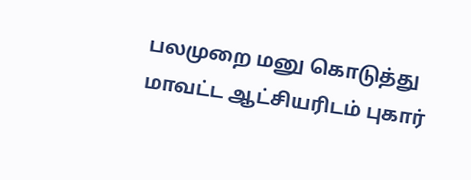பலமுறை மனு கொடுத்து மாவட்ட ஆட்சியரிடம் புகார்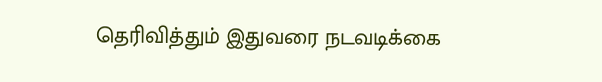தெரிவித்தும் இதுவரை நடவடிக்கை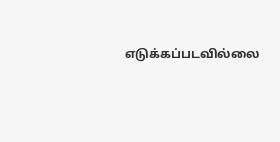எடுக்கப்படவில்லை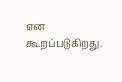என கூறப்படுகிறது.